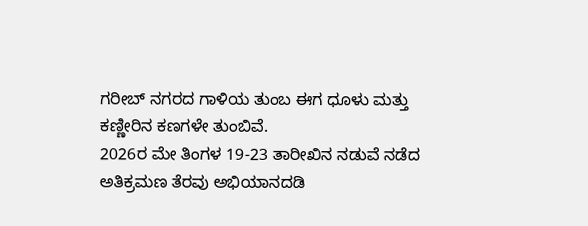ಗರೀಬ್ ನಗರದ ಗಾಳಿಯ ತುಂಬ ಈಗ ಧೂಳು ಮತ್ತು ಕಣ್ಣೀರಿನ ಕಣಗಳೇ ತುಂಬಿವೆ.
2026ರ ಮೇ ತಿಂಗಳ 19-23 ತಾರೀಖಿನ ನಡುವೆ ನಡೆದ ಅತಿಕ್ರಮಣ ತೆರವು ಅಭಿಯಾನದಡಿ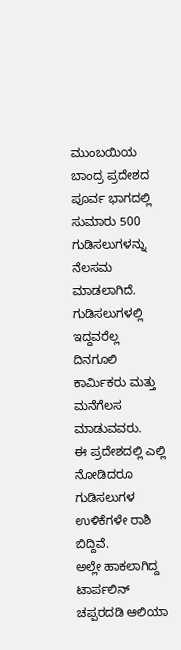ಮುಂಬಯಿಯ ಬಾಂದ್ರ ಪ್ರದೇಶದ ಪೂರ್ವ ಭಾಗದಲ್ಲಿ ಸುಮಾರು 500 ಗುಡಿಸಲುಗಳನ್ನು ನೆಲಸಮ ಮಾಡಲಾಗಿದೆ. ಗುಡಿಸಲುಗಳಲ್ಲಿ ಇದ್ದವರೆಲ್ಲ ದಿನಗೂಲಿ ಕಾರ್ಮಿಕರು ಮತ್ತು ಮನೆಗೆಲಸ ಮಾಡುವವರು.
ಈ ಪ್ರದೇಶದಲ್ಲಿ ಎಲ್ಲಿ ನೋಡಿದರೂ ಗುಡಿಸಲುಗಳ ಉಳಿಕೆಗಳೇ ರಾಶಿ ಬಿದ್ದಿವೆ.
ಅಲ್ಲೇ ಹಾಕಲಾಗಿದ್ದ ಟಾರ್ಪಲಿನ್ ಚಪ್ಪರದಡಿ ಆಲಿಯಾ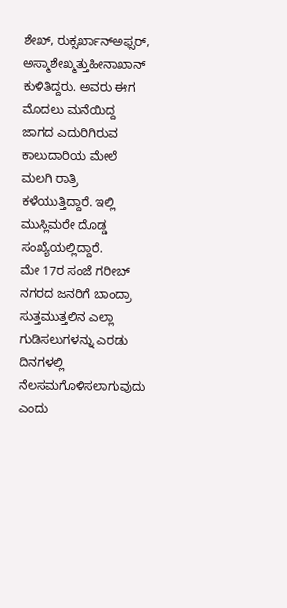ಶೇಖ್, ರುಕ್ಸರ್ಖಾನ್ಅಫ್ಸರ್, ಅಸ್ಮಾಶೇಖ್ಮತ್ತುಹೀನಾಖಾನ್ ಕುಳಿತಿದ್ದರು. ಅವರು ಈಗ ಮೊದಲು ಮನೆಯಿದ್ದ ಜಾಗದ ಎದುರಿಗಿರುವ ಕಾಲುದಾರಿಯ ಮೇಲೆ ಮಲಗಿ ರಾತ್ರಿ ಕಳೆಯುತ್ತಿದ್ದಾರೆ. ಇಲ್ಲಿ ಮುಸ್ಲಿಮರೇ ದೊಡ್ಡ ಸಂಖ್ಯೆಯಲ್ಲಿದ್ದಾರೆ.
ಮೇ 17ರ ಸಂಜೆ ಗರೀಬ್ ನಗರದ ಜನರಿಗೆ ಬಾಂದ್ರಾ ಸುತ್ತಮುತ್ತಲಿನ ಎಲ್ಲಾ ಗುಡಿಸಲುಗಳನ್ನು ಎರಡು ದಿನಗಳಲ್ಲಿ ನೆಲಸಮಗೊಳಿಸಲಾಗುವುದು ಎಂದು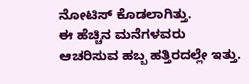ನೋಟಿಸ್ ಕೊಡಲಾಗಿತ್ತು.
ಈ ಹೆಚ್ಚಿನ ಮನೆಗಳವರು ಆಚರಿಸುವ ಹಬ್ಬ ಹತ್ತಿರದಲ್ಲೇ ಇತ್ತು.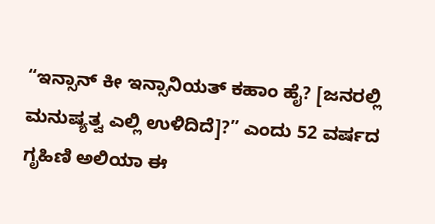“ಇನ್ಸಾನ್ ಕೀ ಇನ್ಸಾನಿಯತ್ ಕಹಾಂ ಹೈ? [ಜನರಲ್ಲಿ ಮನುಷ್ಯತ್ವ ಎಲ್ಲಿ ಉಳಿದಿದೆ]?” ಎಂದು 52 ವರ್ಷದ ಗೃಹಿಣಿ ಅಲಿಯಾ ಈ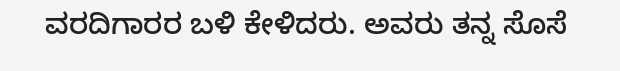ವರದಿಗಾರರ ಬಳಿ ಕೇಳಿದರು. ಅವರು ತನ್ನ ಸೊಸೆ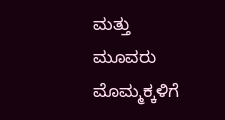ಮತ್ತು ಮೂವರು ಮೊಮ್ಮಕ್ಕಳಿಗೆ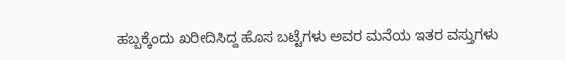ಹಬ್ಬಕ್ಕೆಂದು ಖರೀದಿಸಿದ್ದ ಹೊಸ ಬಟ್ಟೆಗಳು ಅವರ ಮನೆಯ ಇತರ ವಸ್ತುಗಳು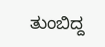ತುಂಬಿದ್ದ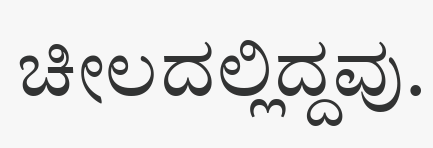ಚೀಲದಲ್ಲಿದ್ದವು.